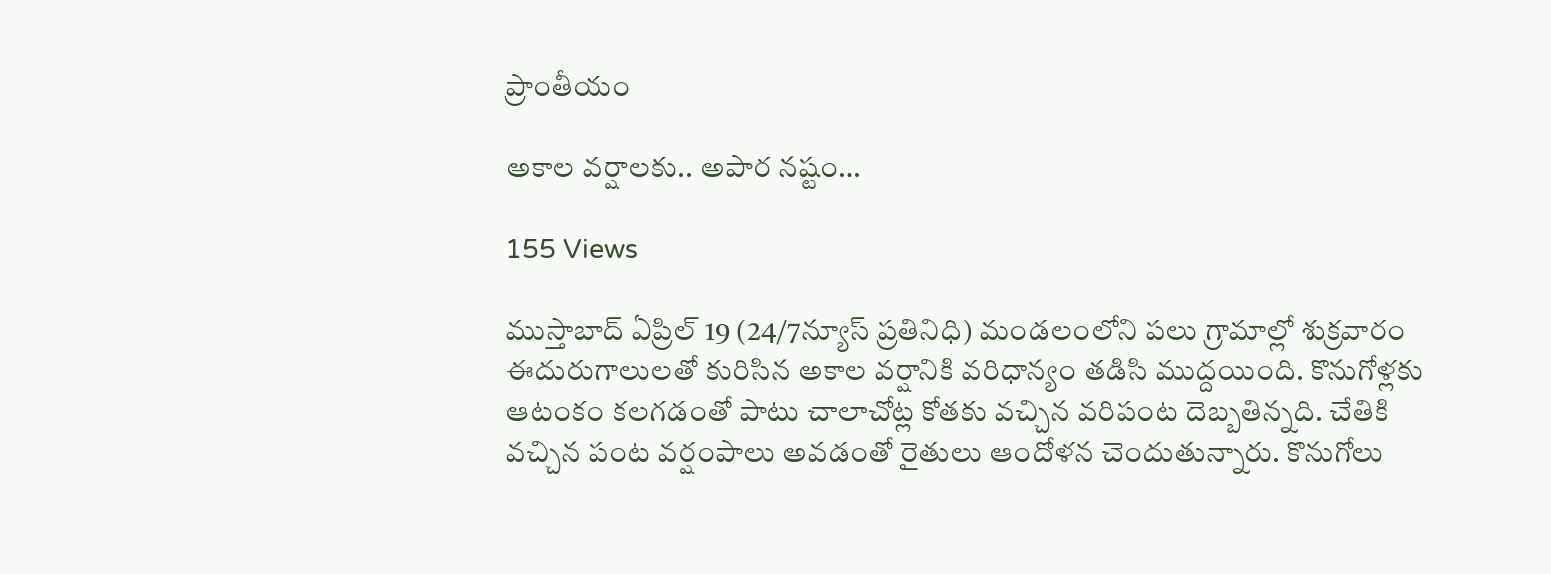ప్రాంతీయం

అకాల వర్షాలకు.. అపార నష్టం…

155 Views

ముస్తాబాద్ ఏప్రిల్ 19 (24/7న్యూస్ ప్రతినిధి) మండలంలోని పలు గ్రామాల్లో శుక్రవారం ఈదురుగాలులతో కురిసిన అకాల వర్షానికి వరిధాన్యం తడిసి ముద్దయింది. కొనుగోళ్లకు ఆటంకం కలగడంతో పాటు చాలాచోట్ల కోతకు వచ్చిన వరిపంట దెబ్బతిన్నది. చేతికి వచ్చిన పంట వర్షంపాలు అవడంతో రైతులు ఆందోళన చెందుతున్నారు. కొనుగోలు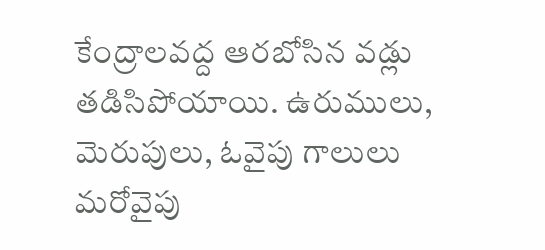కేంద్రాలవద్ద ఆరబోసిన వడ్లు తడిసిపోయాయి. ఉరుములు, మెరుపులు, ఓవైపు గాలులు మరోవైపు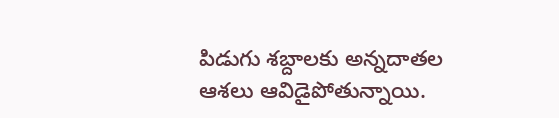పిడుగు శబ్దాలకు అన్నదాతల ఆశలు ఆవిడైపోతున్నాయి.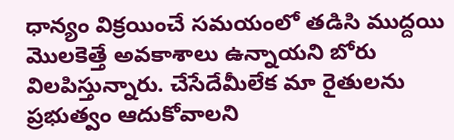ధాన్యం విక్రయించే సమయంలో తడిసి ముద్దయి మొలకెత్తే అవకాశాలు ఉన్నాయని బోరు విలపిస్తున్నారు. చేసేదేమీలేక మా రైతులను ప్రభుత్వం ఆదుకోవాలని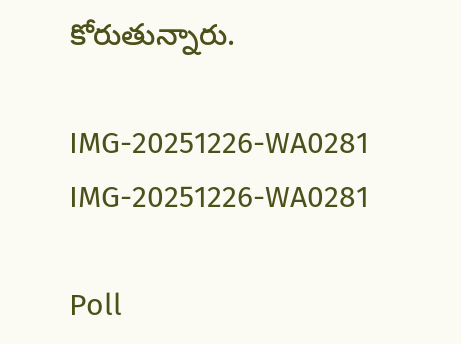కోరుతున్నారు.

IMG-20251226-WA0281
IMG-20251226-WA0281

Poll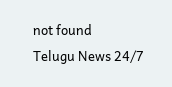not found
Telugu News 24/7